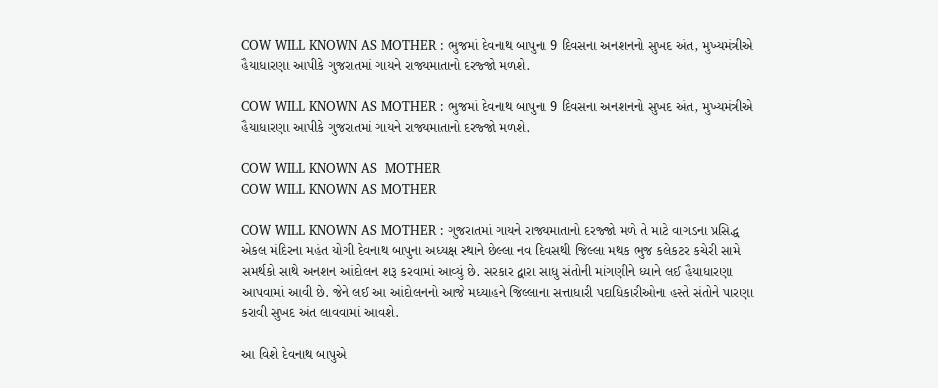COW WILL KNOWN AS MOTHER : ભુજમાં દેવનાથ બાપુના 9 દિવસના અનશનનો સુખદ અંત, મુખ્યમંત્રીએ હૈયાધારણા આપીકે ગુજરાતમાં ગાયને રાજ્યમાતાનો દરજ્જો મળશે.

COW WILL KNOWN AS MOTHER : ભુજમાં દેવનાથ બાપુના 9 દિવસના અનશનનો સુખદ અંત, મુખ્યમંત્રીએ હૈયાધારણા આપીકે ગુજરાતમાં ગાયને રાજ્યમાતાનો દરજ્જો મળશે.

COW WILL KNOWN AS  MOTHER
COW WILL KNOWN AS MOTHER

COW WILL KNOWN AS MOTHER : ગુજરાતમાં ગાયને રાજ્યમાતાનો દરજ્જો મળે તે માટે વાગડના પ્રસિદ્ધ એકલ મંદિરના મહંત યોગી દેવનાથ બાપુના અધ્યક્ષ સ્થાને છેલ્લા નવ દિવસથી જિલ્લા મથક ભુજ કલેકટર કચેરી સામે સમર્થકો સાથે અનશન આંદોલન શરૂ કરવામાં આવ્યું છે. સરકાર દ્વારા સાધુ સંતોની માંગણીને ધ્યાને લઈ હૈયાધારણા આપવામાં આવી છે. જેને લઈ આ આંદોલનનો આજે મધ્યાહને જિલ્લાના સત્તાધારી પદાધિકારીઓના હસ્તે સંતોને પારણા કરાવી સુખદ અંત લાવવામાં આવશે.

આ વિશે દેવનાથ બાપુએ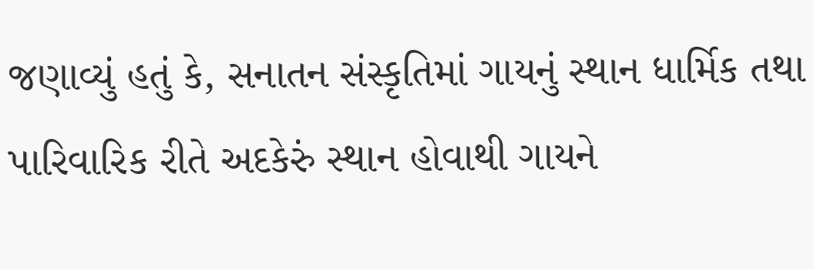જણાવ્યું હતું કે, સનાતન સંસ્કૃતિમાં ગાયનું સ્થાન ધાર્મિક તથા પારિવારિક રીતે અદકેરું સ્થાન હોવાથી ગાયને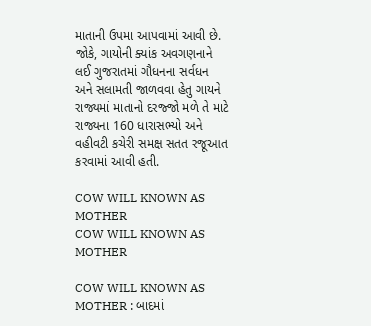માતાની ઉપમા આપવામાં આવી છે. જોકે, ગાયોની ક્યાંક અવગણનાને લઈ ગુજરાતમાં ગૌધનના સર્વધન અને સલામતી જાળવવા હેતુ ગાયને રાજ્યમાં માતાનો દરજ્જો મળે તે માટે રાજ્યના 160 ધારાસભ્યો અને વહીવટી કચેરી સમક્ષ સતત રજૂઆત કરવામાં આવી હતી.

COW WILL KNOWN AS MOTHER
COW WILL KNOWN AS MOTHER

COW WILL KNOWN AS MOTHER : બાદમાં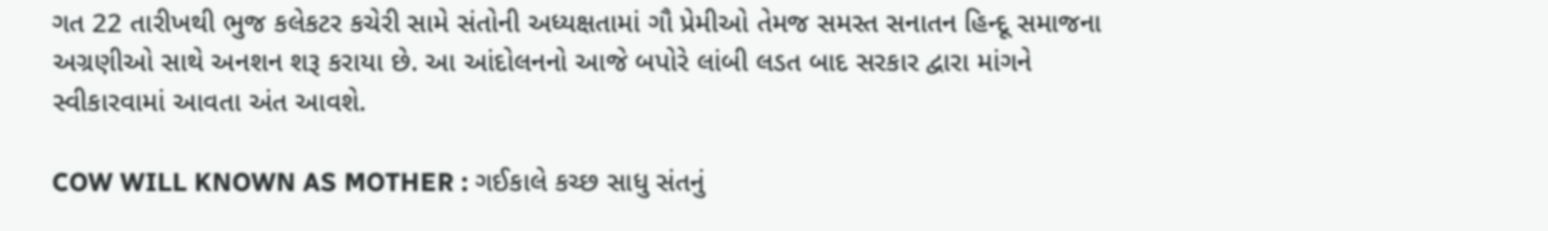ગત 22 તારીખથી ભુજ કલેકટર કચેરી સામે સંતોની અધ્યક્ષતામાં ગૌ પ્રેમીઓ તેમજ સમસ્ત સનાતન હિન્દૂ સમાજના અગ્રણીઓ સાથે અનશન શરૂ કરાયા છે. આ આંદોલનનો આજે બપોરે લાંબી લડત બાદ સરકાર દ્વારા માંગને સ્વીકારવામાં આવતા અંત આવશે.

COW WILL KNOWN AS MOTHER : ગઈકાલે કચ્છ સાધુ સંતનું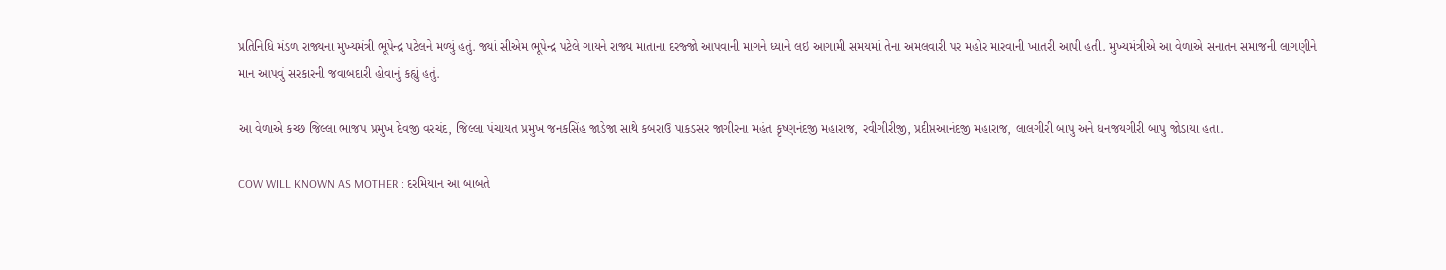પ્રતિનિધિ મંડળ રાજ્યના મુખ્યમંત્રી ભૂપેન્દ્ર પટેલને મળ્યું હતું. જ્યાં સીએમ ભૂપેન્દ્ર પટેલે ગાયને રાજ્ય માતાના દરજ્જો આપવાની માગને ધ્યાને લઇ આગામી સમયમાં તેના અમલવારી પર મહોર મારવાની ખાતરી આપી હતી. મુખ્યમંત્રીએ આ વેળાએ સનાતન સમાજની લાગણીને માન આપવું સરકારની જવાબદારી હોવાનું કહ્યું હતું.

આ વેળાએ કચ્છ જિલ્લા ભાજપ પ્રમુખ દેવજી વરચંદ, જિલ્લા પંચાયત પ્રમુખ જનકસિંહ જાડેજા સાથે કબરાઉ પાકડસર જાગીરના મહંત કૃષ્ણનંદજી મહારાજ, રવીગીરીજી, પ્રદીપ્તઆનંદજી મહારાજ, લાલગીરી બાપુ અને ધનજયગીરી બાપુ જોડાયા હતા.

COW WILL KNOWN AS MOTHER : દરમિયાન આ બાબતે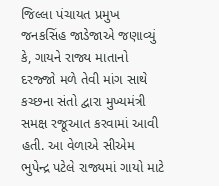જિલ્લા પંચાયત પ્રમુખ જનકસિંહ જાડેજાએ જણાવ્યું કે, ગાયને રાજ્ય માતાનો દરજ્જો મળે તેવી માંગ સાથે કચ્છના સંતો દ્વારા મુખ્યમંત્રી સમક્ષ રજૂઆત કરવામાં આવી હતી. આ વેળાએ સીએમ ભુપેન્દ્ર પટેલે રાજ્યમાં ગાયો માટે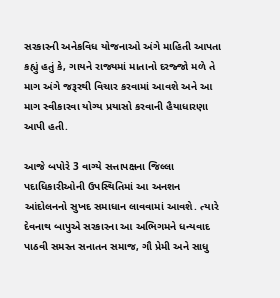સરકારની અનેકવિધ યોજનાઓ અંગે માહિતી આપતા કહ્યું હતું કે, ગાયને રાજ્યમાં માતાનો દરજ્જો મળે તે માગ અંગે જરૂરથી વિચાર કરવામાં આવશે અને આ માગ સ્વીકારવા યોગ્ય પ્રયાસો કરવાની હૈયાધારણા આપી હતી.

આજે બપોરે 3 વાગ્યે સત્તાપક્ષના જિલ્લા પદાધિકારીઓની ઉપસ્થિતિમાં આ અનશન આંદોલનનો સુખદ સમાધાન લાવવામાં આવશે. ત્યારે દેવનાથ બાપુએ સરકારના આ અભિગમને ધન્યવાદ પાઠવી સમસ્ત સનાતન સમાજ, ગૌ પ્રેમી અને સાધુ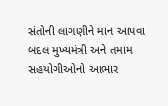સંતોની લાગણીને માન આપવા બદલ મુખ્યમંત્રી અને તમામ સહયોગીઓનો આભાર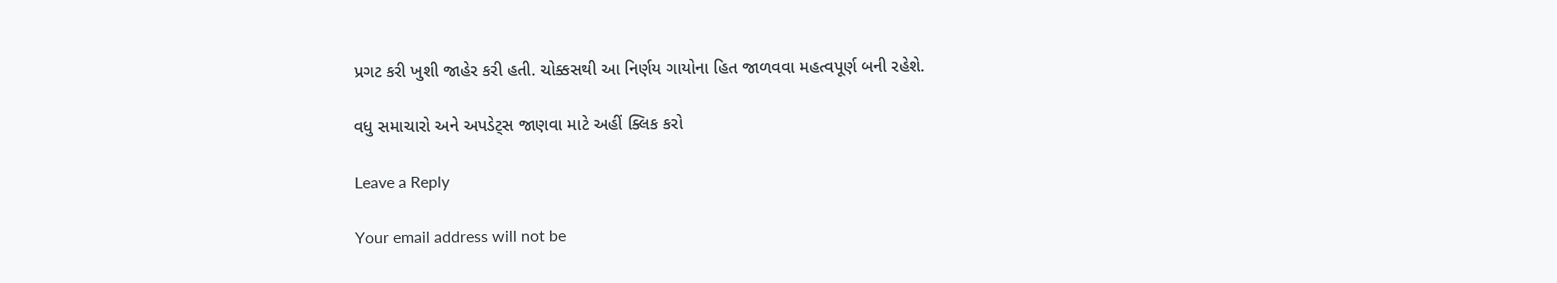પ્રગટ કરી ખુશી જાહેર કરી હતી. ચોક્કસથી આ નિર્ણય ગાયોના હિત જાળવવા મહત્વપૂર્ણ બની રહેશે.

વધુ સમાચારો અને અપડેટ્સ જાણવા માટે અહીં ક્લિક કરો

Leave a Reply

Your email address will not be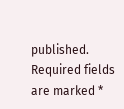published. Required fields are marked *